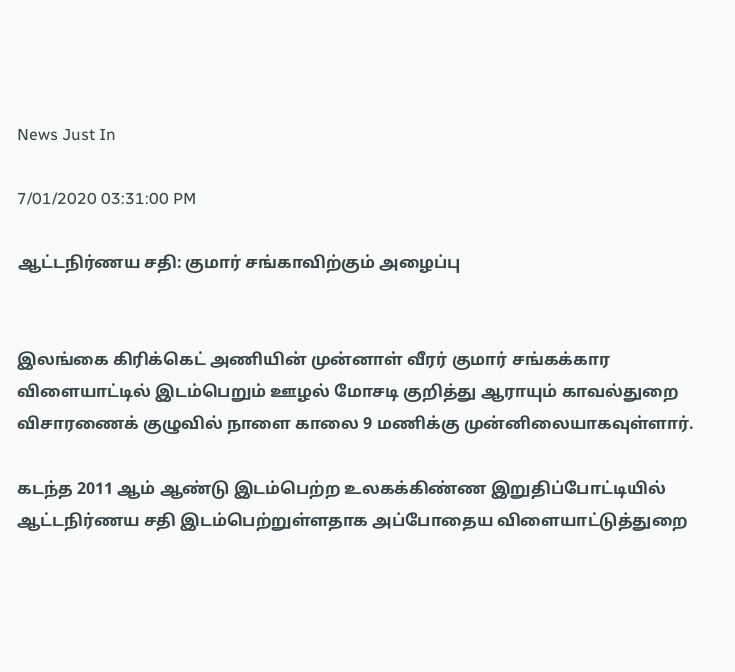News Just In

7/01/2020 03:31:00 PM

ஆட்டநிர்ணய சதி: குமார் சங்காவிற்கும் அழைப்பு


இலங்கை கிரிக்கெட் அணியின் முன்னாள் வீரர் குமார் சங்கக்கார விளையாட்டில் இடம்பெறும் ஊழல் மோசடி குறித்து ஆராயும் காவல்துறை விசாரணைக் குழுவில் நாளை காலை 9 மணிக்கு முன்னிலையாகவுள்ளார்.

கடந்த 2011 ஆம் ஆண்டு இடம்பெற்ற உலகக்கிண்ண இறுதிப்போட்டியில் ஆட்டநிர்ணய சதி இடம்பெற்றுள்ளதாக அப்போதைய விளையாட்டுத்துறை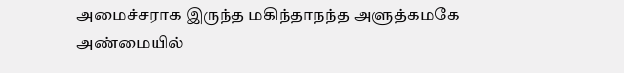அமைச்சராக இருந்த மகிந்தாநந்த அளுத்கமகே அண்மையில்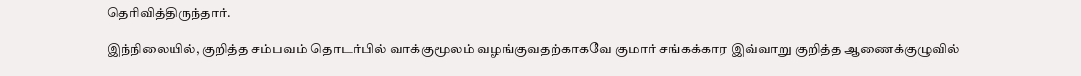தெரிவித்திருந்தார்.

இந்நிலையில், குறித்த சம்பவம் தொடர்பில் வாக்குமூலம் வழங்குவதற்காகவே குமார் சங்கக்கார இவ்வாறு குறித்த ஆணைக்குழுவில்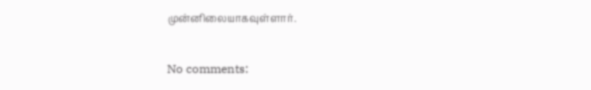முன்னிலையாகவுள்ளார்.

No comments: